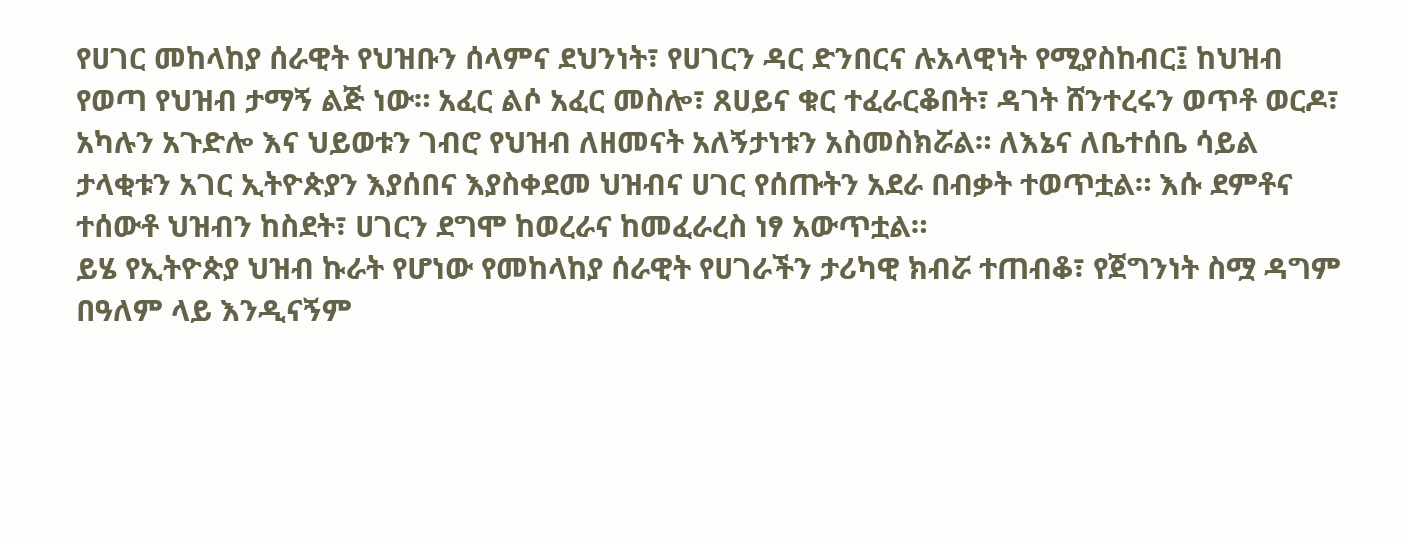የሀገር መከላከያ ሰራዊት የህዝቡን ሰላምና ደህንነት፣ የሀገርን ዳር ድንበርና ሉአላዊነት የሚያስከብር፤ ከህዝብ የወጣ የህዝብ ታማኝ ልጅ ነው። አፈር ልሶ አፈር መስሎ፣ ጸሀይና ቁር ተፈራርቆበት፣ ዳገት ሸንተረሩን ወጥቶ ወርዶ፣ አካሉን አጉድሎ እና ህይወቱን ገብሮ የህዝብ ለዘመናት አለኝታነቱን አስመስክሯል። ለእኔና ለቤተሰቤ ሳይል ታላቂቱን አገር ኢትዮጵያን እያሰበና እያስቀደመ ህዝብና ሀገር የሰጡትን አደራ በብቃት ተወጥቷል። እሱ ደምቶና ተሰውቶ ህዝብን ከስደት፣ ሀገርን ደግሞ ከወረራና ከመፈራረስ ነፃ አውጥቷል።
ይሄ የኢትዮጵያ ህዝብ ኩራት የሆነው የመከላከያ ሰራዊት የሀገራችን ታሪካዊ ክብሯ ተጠብቆ፣ የጀግንነት ስሟ ዳግም በዓለም ላይ እንዲናኝም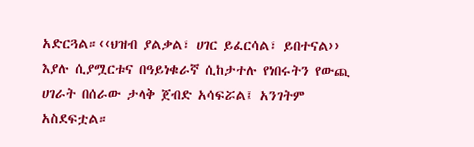አድርጓል።‹‹ህዝብ ያልቃል፣ ሀገር ይፈርሳል፣ ይበተናል›› እያሉ ሲያሟርቱና በዓይነቁራኛ ሲከታተሉ የነበሩትን የውጪ ሀገራት በሰራው ታላቅ ጀብድ አሳፍሯል፤ አንገትም አስደፍቷል።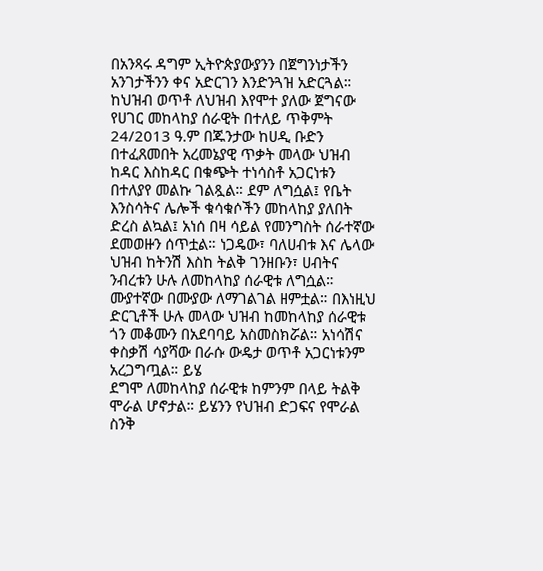በአንጻሩ ዳግም ኢትዮጵያውያንን በጀግንነታችን አንገታችንን ቀና አድርገን እንድንጓዝ አድርጓል።
ከህዝብ ወጥቶ ለህዝብ እየሞተ ያለው ጀግናው የሀገር መከላከያ ሰራዊት በተለይ ጥቅምት 24/2013 ዓ.ም በጁንታው ከሀዲ ቡድን በተፈጸመበት አረመኔያዊ ጥቃት መላው ህዝብ ከዳር እስከዳር በቁጭት ተነሳስቶ አጋርነቱን በተለያየ መልኩ ገልጿል። ደም ለግሷል፤ የቤት እንስሳትና ሌሎች ቁሳቁሶችን መከላከያ ያለበት ድረስ ልኳል፤ አነሰ በዛ ሳይል የመንግስት ሰራተኛው ደመወዙን ሰጥቷል። ነጋዴው፣ ባለሀብቱ እና ሌላው ህዝብ ከትንሽ እስከ ትልቅ ገንዘቡን፣ ሀብትና ንብረቱን ሁሉ ለመከላከያ ሰራዊቱ ለግሷል።
ሙያተኛው በሙያው ለማገልገል ዘምቷል። በእነዚህ ድርጊቶች ሁሉ መላው ህዝብ ከመከላከያ ሰራዊቱ ጎን መቆሙን በአደባባይ አስመስክሯል። አነሳሽና ቀስቃሽ ሳያሻው በራሱ ውዴታ ወጥቶ አጋርነቱንም አረጋግጧል። ይሄ
ደግሞ ለመከላከያ ሰራዊቱ ከምንም በላይ ትልቅ ሞራል ሆኖታል። ይሄንን የህዝብ ድጋፍና የሞራል ስንቅ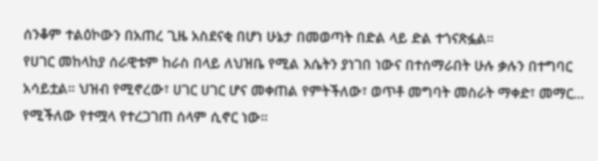ሰንቆም ተልዕኮውን በአጠረ ጊዜ አስደናቂ በሆነ ሁኔታ በመወጣት በድል ላይ ድል ተጎናጽፏል።
የሀገር መከላከያ ሰራዊቱም ከራስ በላይ ለህዝቤ የሚል እሴትን ያነገበ ነውና በተሰማራበት ሁሉ ቃሉን በተግባር አሳይቷል። ህዝብ የሚኖረው፣ ሀገር ሀገር ሆና መቀጠል የምትችለው፣ ወጥቶ መግባት መስራት ማቀድ፣ መማር… የሚችለው የተሟላ የተረጋገጠ ሰላም ሲኖር ነው።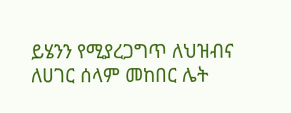ይሄንን የሚያረጋግጥ ለህዝብና ለሀገር ሰላም መከበር ሌት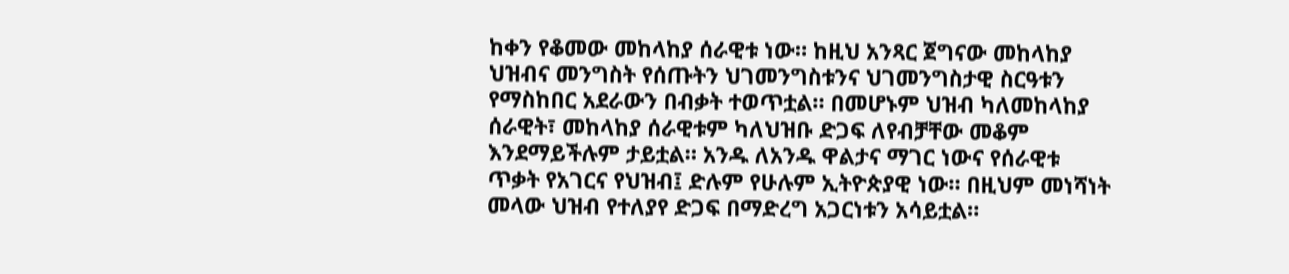ከቀን የቆመው መከላከያ ሰራዊቱ ነው። ከዚህ አንጻር ጀግናው መከላከያ ህዝብና መንግስት የሰጡትን ህገመንግስቱንና ህገመንግስታዊ ስርዓቱን የማስከበር አደራውን በብቃት ተወጥቷል። በመሆኑም ህዝብ ካለመከላከያ ሰራዊት፣ መከላከያ ሰራዊቱም ካለህዝቡ ድጋፍ ለየብቻቸው መቆም እንደማይችሉም ታይቷል። አንዱ ለአንዱ ዋልታና ማገር ነውና የሰራዊቱ ጥቃት የአገርና የህዝብ፤ ድሉም የሁሉም ኢትዮጵያዊ ነው። በዚህም መነሻነት መላው ህዝብ የተለያየ ድጋፍ በማድረግ አጋርነቱን አሳይቷል።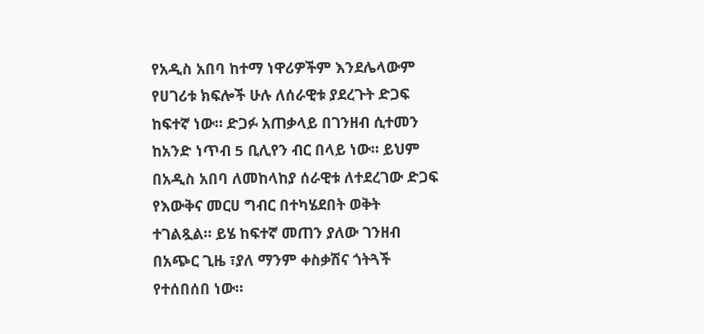የአዲስ አበባ ከተማ ነዋሪዎችም እንደሌላውም የሀገሪቱ ክፍሎች ሁሉ ለሰራዊቱ ያደረጉት ድጋፍ ከፍተኛ ነው። ድጋፉ አጠቃላይ በገንዘብ ሲተመን ከአንድ ነጥብ 5 ቢሊየን ብር በላይ ነው። ይህም በአዲስ አበባ ለመከላከያ ሰራዊቱ ለተደረገው ድጋፍ የእውቅና መርሀ ግብር በተካሄደበት ወቅት ተገልጿል። ይሄ ከፍተኛ መጠን ያለው ገንዘብ በአጭር ጊዜ ፣ያለ ማንም ቀስቃሽና ጎትጓች የተሰበሰበ ነው።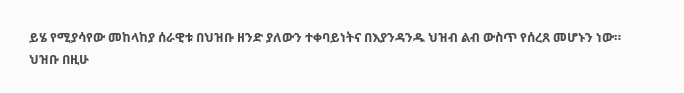ይሄ የሚያሳየው መከላከያ ሰራዊቱ በህዝቡ ዘንድ ያለውን ተቀባይነትና በእያንዳንዱ ህዝብ ልብ ውስጥ የሰረጸ መሆኑን ነው።
ህዝቡ በዚሁ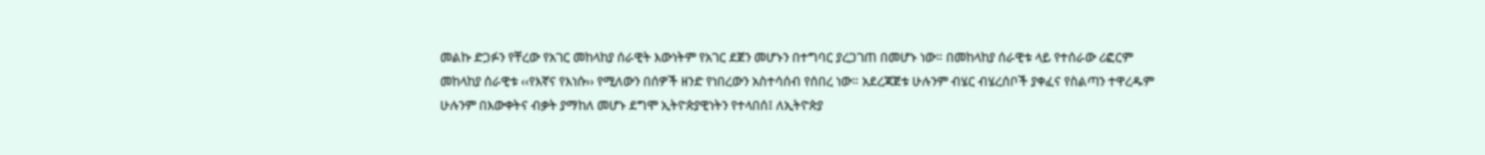መልኩ ድጋፉን የቸረው የአገር መከላከያ ሰራዊት እውነትም የአገር ደጀን መሆኑን በተግባር ያረጋገጠ በመሆኑ ነው። በመከላከያ ሰራዊቱ ላይ የተሰራው ሪፎርም መከላከያ ሰራዊቱ ‹‹የእኛና የእነሱ›› የሚለውን በሰዎች ዘንድ የነበረውን አስተሳሰብ የሰበረ ነው። አደረጃጀቱ ሁሉንም ብሄር ብሄረሰቦች ያቀፈና የስልጣን ተዋረዱም ሁሉንም በእውቀትና ብቃት ያማከለ መሆኑ ደግሞ ኢትዮጵያዊነትን የተላበሰ፤ ለኢትዮጵያ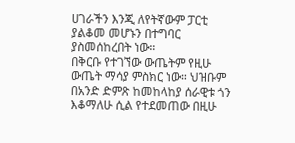ሀገራችን እንጂ ለየትኛውም ፓርቲ ያልቆመ መሆኑን በተግባር ያስመሰከረበት ነው።
በቅርቡ የተገኘው ውጤትም የዚሁ ውጤት ማሳያ ምስክር ነው። ህዝቡም በአንድ ድምጽ ከመከላከያ ሰራዊቱ ጎን እቆማለሁ ሲል የተደመጠው በዚሁ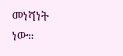መነሻነት ነው።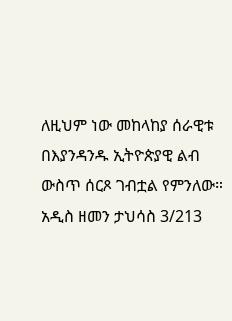ለዚህም ነው መከላከያ ሰራዊቱ በእያንዳንዱ ኢትዮጵያዊ ልብ ውስጥ ሰርጾ ገብቷል የምንለው።
አዲስ ዘመን ታህሳስ 3/213